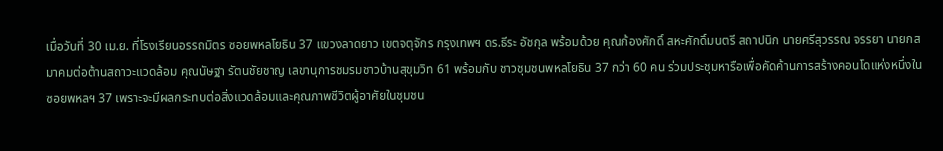เมื่อวันที่ 30 เม.ย. ที่โรงเรียนอรรถมิตร ซอยพหลโยธิน 37 แขวงลาดยาว เขตจตุจักร กรุงเทพฯ ดร.ธีระ อัชกุล พร้อมด้วย คุณก้องศักดิ์ สหะศักดิ์มนตรี สถาปนิก นายศรีสุวรรณ จรรยา นายกสมาคมต่อต้านสถาวะแวดล้อม คุณนัษฐา รัตนชัยชาญ เลขานุการชมรมชาวบ้านสุขุมวิท 61 พร้อมกับ ชาวชุมชนพหลโยธิน 37 กว่า 60 คน ร่วมประชุมหารือเพื่อคัดค้านการสร้างคอนโดแห่งหนึ่งในซอยพหลฯ 37 เพราะจะมีผลกระทบต่อสิ่งแวดล้อมและคุณภาพชีวิตผู้อาศัยในชุมชน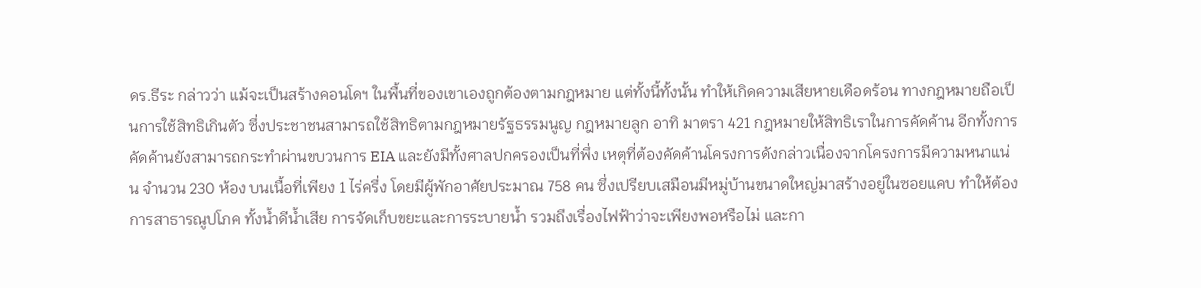ดร.ธีระ กล่าวว่า แม้จะเป็นสร้างคอนโดฯ ในพื้นที่ของเขาเองถูกต้องตามกฎหมาย แต่ทั้งนี้ทั้งนั้น ทำให้เกิดความเสียหายเดือดร้อน ทางกฎหมายถือเป็นการใช้สิทธิเกินตัว ซึ่งประชาชนสามารถใช้สิทธิตามกฎหมายรัฐธรรมนูญ กฎหมายลูก อาทิ มาตรา 421 กฎหมายให้สิทธิเราในการคัดค้าน อีกทั้งการคัดค้านยังสามารถกระทำผ่านขบวนการ EIA และยังมีทั้งศาลปกครองเป็นที่พึ่ง เหตุที่ต้องคัดค้านโครงการดังกล่าวเนื่องจากโครงการมีความหนาแน่น จำนวน 230 ห้อง บนเนื้อที่เพียง 1 ไร่ครึ่ง โดยมีผู้พักอาศัยประมาณ 758 คน ซึ่งเปรียบเสมือนมีหมู่บ้านขนาดใหญ่มาสร้างอยู่ในซอยแคบ ทำให้ต้องการสาธารณูปโภค ทั้งน้ำดีน้ำเสีย การจัดเก็บขยะและการระบายน้ำ รวมถึงเรื่องไฟฟ้าว่าจะเพียงพอหรือไม่ และกา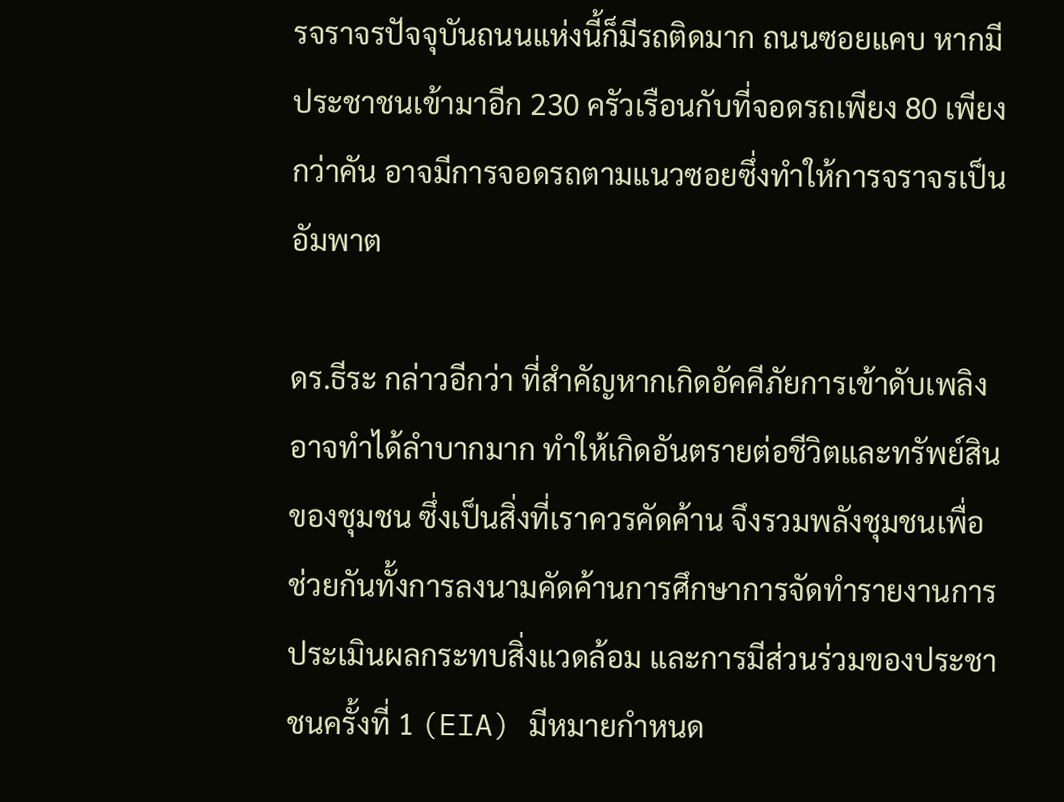รจราจรปัจจุบันถนนแห่งนี้ก็มีรถติดมาก ถนนซอยแคบ หากมีประชาชนเข้ามาอีก 230 ครัวเรือนกับที่จอดรถเพียง 80 เพียงกว่าคัน อาจมีการจอดรถตามแนวซอยซึ่งทำให้การจราจรเป็นอัมพาต

ดร.ธีระ กล่าวอีกว่า ที่สำคัญหากเกิดอัคคีภัยการเข้าดับเพลิงอาจทำได้ลำบากมาก ทำให้เกิดอันตรายต่อชีวิตและทรัพย์สินของชุมชน ซึ่งเป็นสิ่งที่เราควรคัดค้าน จึงรวมพลังชุมชนเพื่อช่วยกันทั้งการลงนามคัดค้านการศึกษาการจัดทำรายงานการประเมินผลกระทบสิ่งแวดล้อม และการมีส่วนร่วมของประชาชนครั้งที่ 1 (EIA) มีหมายกำหนด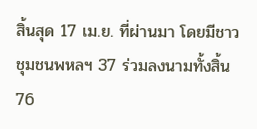สิ้นสุด 17 เม.ย. ที่ผ่านมา โดยมีชาวชุมชนพหลฯ 37 ร่วมลงนามทั้งสิ้น 76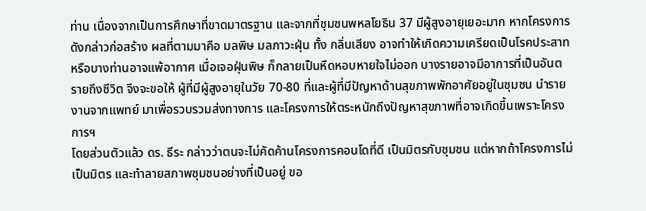ท่าน เนื่องจากเป็นการศึกษาที่ขาดมาตรฐาน และจากที่ชุมชนพหลโยธิน 37 มีผู้สูงอายุเยอะมาก หากโครงการดังกล่าวก่อสร้าง ผลที่ตามมาคือ มลพิษ มลภาวะฝุ่น ทั้ง กลิ่นเสียง อาจทำให้เกิดความเครียดเป็นโรคประสาท หรือบางท่านอาจแพ้อากาศ เมื่อเจอฝุ่นพิษ ก็กลายเป็นหืดหอบหายใจไม่ออก บางรายอาจมีอาการที่เป็นอันตรายถึงชีวิต จึงจะขอให้ ผู้ที่มีผู้สูงอายุในวัย 70-80 ที่และผู้ที่มีปัญหาด้านสุขภาพพักอาศัยอยู่ในชุมชน นำรายงานจากแพทย์ มาเพื่อรวบรวมส่งทางการ และโครงการให้ตระหนักถึงปัญหาสุขภาพที่อาจเกิดขึ้นเพราะโครงการฯ
โดยส่วนตัวแล้ว ดร. ธีระ กล่าวว่าตนจะไม่คัดค้านโครงการคอนโดที่ดี เป็นมิตรกับชุมชน แต่หากถ้าโครงการไม่เป็นมิตร และทำลายสภาพชุมชนอย่างที่เป็นอยู่ ขอ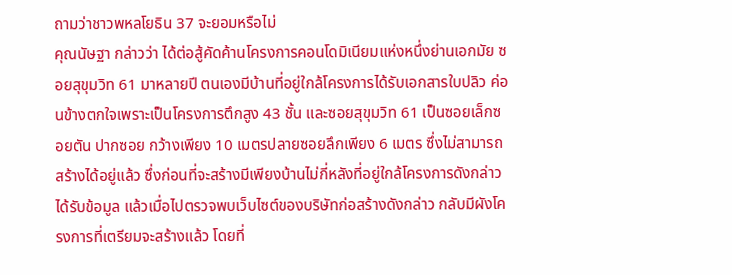ถามว่าชาวพหลโยธิน 37 จะยอมหรือไม่
คุณนัษฐา กล่าวว่า ได้ต่อสู้คัดค้านโครงการคอนโดมิเนียมแห่งหนึ่งย่านเอกมัย ซอยสุขุมวิท 61 มาหลายปี ตนเองมีบ้านที่อยู่ใกล้โครงการได้รับเอกสารใบปลิว ค่อนข้างตกใจเพราะเป็นโครงการตึกสูง 43 ชั้น และซอยสุขุมวิท 61 เป็นซอยเล็กซอยตัน ปากซอย กว้างเพียง 10 เมตรปลายซอยลึกเพียง 6 เมตร ซึ่งไม่สามารถสร้างได้อยู่แล้ว ซึ่งก่อนที่จะสร้างมีเพียงบ้านไม่กี่หลังที่อยู่ใกล้โครงการดังกล่าวได้รับข้อมูล แล้วเมื่อไปตรวจพบเว็บไซต์ของบริษัทก่อสร้างดังกล่าว กลับมีผังโครงการที่เตรียมจะสร้างแล้ว โดยที่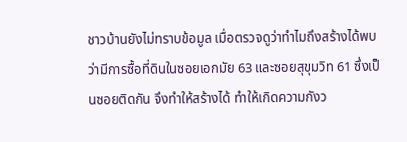ชาวบ้านยังไม่ทราบข้อมูล เมื่อตรวจดูว่าทำไมถึงสร้างได้พบว่ามีการซื้อที่ดินในซอยเอกมัย 63 และซอยสุขุมวิท 61 ซึ่งเป็นซอยติดกัน จึงทำให้สร้างได้ ทำให้เกิดความกังว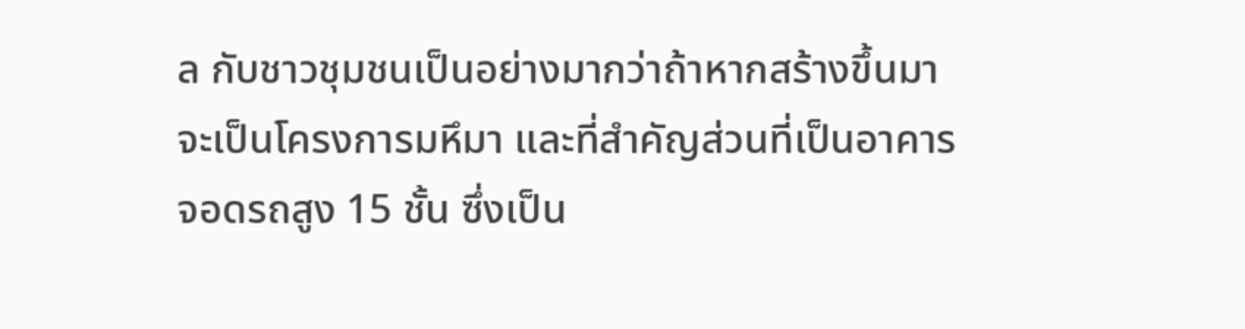ล กับชาวชุมชนเป็นอย่างมากว่าถ้าหากสร้างขึ้นมา จะเป็นโครงการมหึมา และที่สำคัญส่วนที่เป็นอาคารจอดรถสูง 15 ชั้น ซึ่งเป็น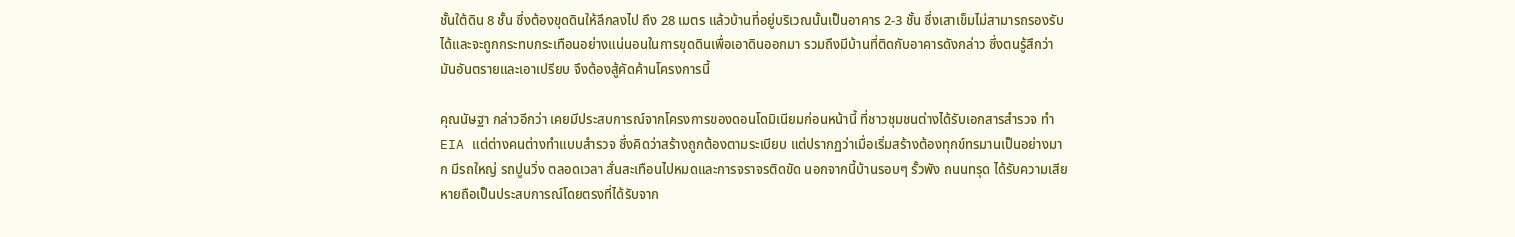ชั้นใต้ดิน 8 ชั้น ซึ่งต้องขุดดินให้ลึกลงไป ถึง 28 เมตร แล้วบ้านที่อยู่บริเวณนั้นเป็นอาคาร 2-3 ชั้น ซึ่งเสาเข็มไม่สามารถรองรับได้และจะถูกกระทบกระเทือนอย่างแน่นอนในการขุดดินเพื่อเอาดินออกมา รวมถึงมีบ้านที่ติดกับอาคารดังกล่าว ซึ่งตนรู้สึกว่ามันอันตรายและเอาเปรียบ จึงต้องสู้คัดค้านโครงการนี้

คุณนัษฐา กล่าวอีกว่า เคยมีประสบการณ์จากโครงการของดอนโดมิเนียมก่อนหน้านี้ ที่ชาวชุมชนต่างได้รับเอกสารสำรวจ ทำ EIA แต่ต่างคนต่างทำแบบสำรวจ ซึ่งคิดว่าสร้างถูกต้องตามระเบียบ แต่ปรากฏว่าเมื่อเริ่มสร้างต้องทุกข์ทรมานเป็นอย่างมาก มีรถใหญ่ รถปูนวิ่ง ตลอดเวลา สั่นสะเทือนไปหมดและการจราจรติดขัด นอกจากนี้บ้านรอบๆ รั้วพัง ถนนทรุด ได้รับความเสียหายถือเป็นประสบการณ์โดยตรงที่ได้รับจาก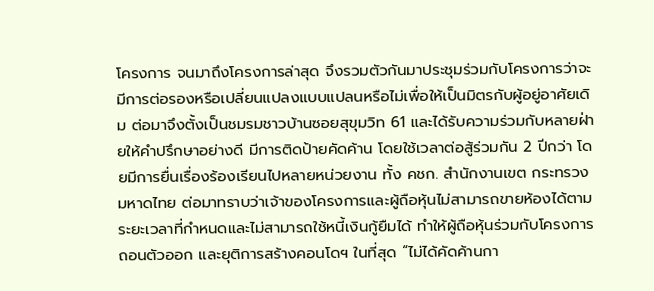โครงการ จนมาถึงโครงการล่าสุด จึงรวมตัวกันมาประชุมร่วมกับโครงการว่าจะมีการต่อรองหรือเปลี่ยนแปลงแบบแปลนหรือไม่เพื่อให้เป็นมิตรกับผู้อยู่อาศัยเดิม ต่อมาจึงตั้งเป็นชมรมชาวบ้านซอยสุขุมวิท 61 และได้รับความร่วมกับหลายฝ่ายให้คำปรึกษาอย่างดี มีการติดป้ายคัดค้าน โดยใช้เวลาต่อสู้ร่วมกัน 2 ปีกว่า โดยมีการยื่นเรื่องร้องเรียนไปหลายหน่วยงาน ทั้ง คชก. สำนักงานเขต กระทรวงมหาดไทย ต่อมาทราบว่าเจ้าของโครงการและผู้ถือหุ้นไม่สามารถขายห้องได้ตามระยะเวลาที่กำหนดและไม่สามารถใช้หนี้เงินกู้ยืมได้ ทำให้ผู้ถือหุ้นร่วมกับโครงการถอนตัวออก และยุติการสร้างคอนโดฯ ในที่สุด “ไม่ได้คัดค้านกา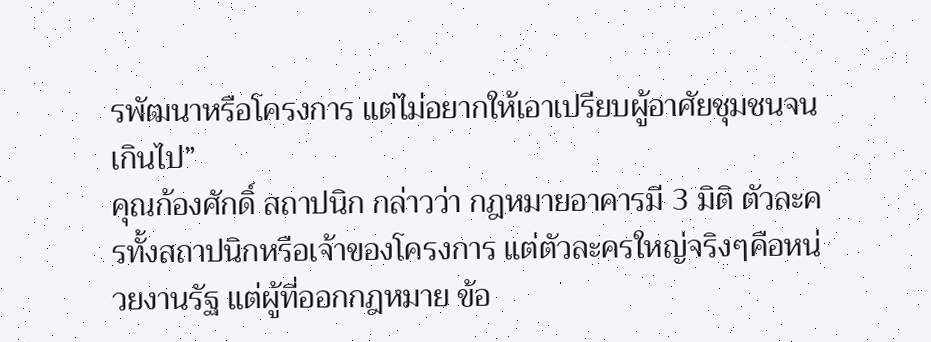รพัฒนาหรือโครงการ แต่ไม่อยากให้เอาเปรียบผู้อาศัยชุมชนจนเกินไป”
คุณก้องศักดิ์ สถาปนิก กล่าวว่า กฎหมายอาคารมี 3 มิติ ตัวละครทั้งสถาปนิกหรือเจ้าของโครงการ แต่ตัวละครใหญ่จริงๆคือหน่วยงานรัฐ แต่ผู้ที่ออกกฎหมาย ข้อ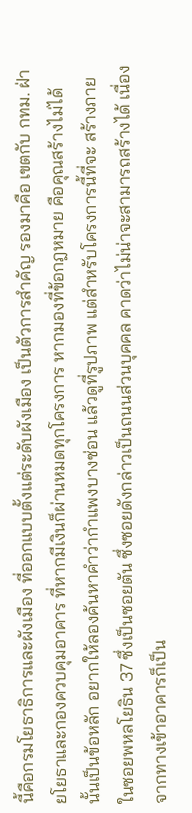นี้คือกรมโยธาธิการและผังเมือง ที่ออกแบบตั้งแต่ระดับผังเมือง เป็นตัวการสำคัญ รองมาคือ เขตกับ กทม. ฝ่ายโยธาและกองควบคุมอาคาร ที่หากมีเงินก็ผ่านหมดทุกโครงการ หากมองที่ข้อกฎหมาย คือคุณสร้างไม่ได้ นั้นเป็นข้อหลัก อยากให้ลองค้นหาคำว่ากำแพงบางซ่อน แล้วดูที่รูปภาพ แต่สำหรับโครงการนี้ที่จะ สร้างภายในซอยพหลโยธิน 37 ซึ่งเป็นซอยตัน ซึ่งซอยดังกล่าวเป็นถนนส่วนบุคคล คาดว่าไม่น่าจะสามารถสร้างได้ เนื่องจากทางเข้าอาคารก็เป็น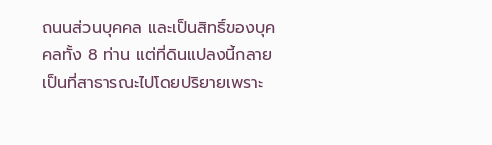ถนนส่วนบุคคล และเป็นสิทธิ์ของบุคคลทั้ง 8 ท่าน แต่ที่ดินแปลงนี้กลายเป็นที่สาธารณะไปโดยปริยายเพราะ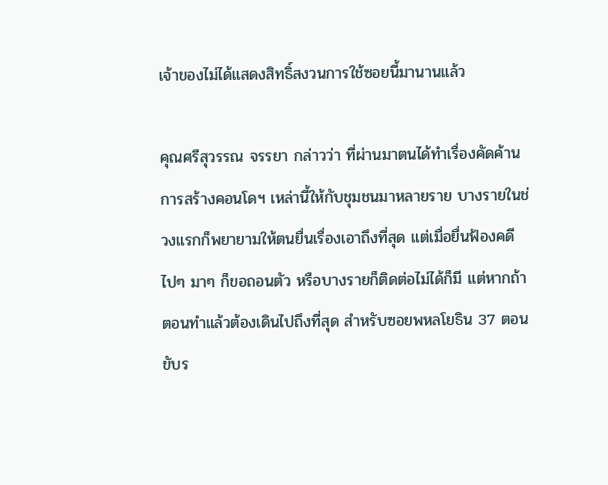เจ้าของไม่ได้แสดงสิทธิ์สงวนการใช้ซอยนี้มานานแล้ว

คุณศรีสุวรรณ จรรยา กล่าวว่า ที่ผ่านมาตนได้ทำเรื่องคัดค้านการสร้างคอนโดฯ เหล่านี้ให้กับชุมชนมาหลายราย บางรายในช่วงแรกก็พยายามให้ตนยื่นเรื่องเอาถึงที่สุด แต่เมื่อยื่นฟ้องคดีไปๆ มาๆ ก็ขอถอนตัว หรือบางรายก็ติดต่อไม่ได้ก็มี แต่หากถ้าตอนทำแล้วต้องเดินไปถึงที่สุด สำหรับซอยพหลโยธิน 37 ตอนขับร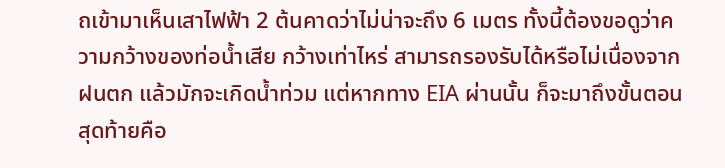ถเข้ามาเห็นเสาไฟฟ้า 2 ต้นคาดว่าไม่น่าจะถึง 6 เมตร ทั้งนี้ต้องขอดูว่าความกว้างของท่อน้ำเสีย กว้างเท่าไหร่ สามารถรองรับได้หรือไม่เนื่องจากฝนตก แล้วมักจะเกิดน้ำท่วม แต่หากทาง EIA ผ่านนั้น ก็จะมาถึงขั้นตอนสุดท้ายคือ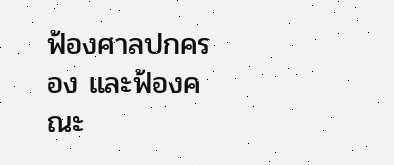ฟ้องศาลปกครอง และฟ้องคณะ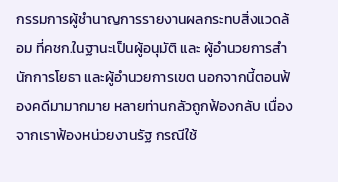กรรมการผู้ชำนาญการรายงานผลกระทบสิ่งแวดล้อม ที่คชก.ในฐานะเป็นผู้อนุมัติ และ ผู้อำนวยการสำนักการโยธา และผู้อำนวยการเขต นอกจากนี้ตอนฟ้องคดีมามากมาย หลายท่านกลัวถูกฟ้องกลับ เนื่องจากเราฟ้องหน่วยงานรัฐ กรณีใช้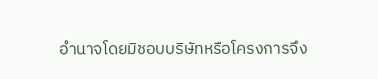อำนาจโดยมิชอบบริษัทหรือโครงการจึง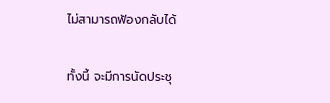ไม่สามารถฟ้องกลับได้

ทั้งนี้ จะมีการนัดประชุ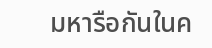มหารือกันในค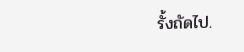รั้งถัดไป.